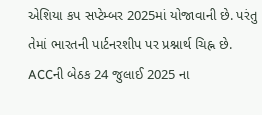એશિયા કપ સપ્ટેમ્બર 2025માં યોજાવાની છે. પરંતુ તેમાં ભારતની પાર્ટનરશીપ પર પ્રશ્નાર્થ ચિહ્ન છે. ACCની બેઠક 24 જુલાઈ 2025 ના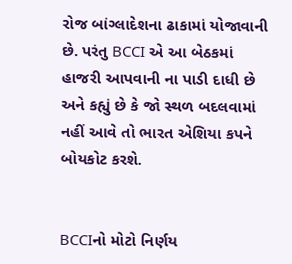રોજ બાંગ્લાદેશના ઢાકામાં યોજાવાની છે. પરંતુ BCCI એ આ બેઠકમાં હાજરી આપવાની ના પાડી દાધી છે અને કહ્યું છે કે જો સ્થળ બદલવામાં નહીં આવે તો ભારત એશિયા કપને બોયકોટ કરશે.


BCCIનો મોટો નિર્ણય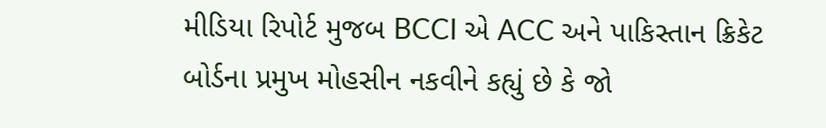મીડિયા રિપોર્ટ મુજબ BCCI એ ACC અને પાકિસ્તાન ક્રિકેટ બોર્ડના પ્રમુખ મોહસીન નકવીને કહ્યું છે કે જો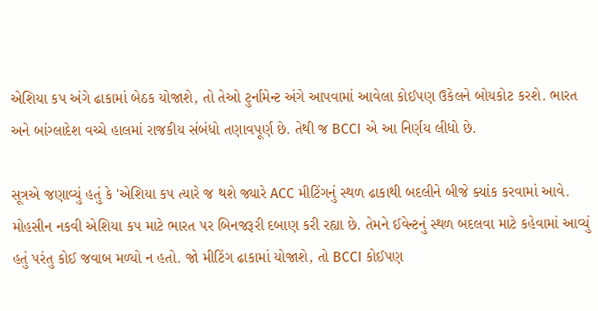એશિયા કપ અંગે ઢાકામાં બેઠક યોજાશે, તો તેઓ ટુર્નામેન્ટ અંગે આપવામાં આવેલા કોઈપણ ઉકેલને બોયકોટ કરશે. ભારત અને બાંગ્લાદેશ વચ્ચે હાલમાં રાજકીય સંબંધો તણાવપૂર્ણ છે. તેથી જ BCCI એ આ નિર્ણય લીધો છે.

સૂત્રએ જણાવ્યું હતું કે 'એશિયા કપ ત્યારે જ થશે જ્યારે ACC મીટિંગનું સ્થળ ઢાકાથી બદલીને બીજે ક્યાંક કરવામાં આવે. મોહસીન નકવી એશિયા કપ માટે ભારત પર બિનજરૂરી દબાણ કરી રહ્યા છે. તેમને ઈવેન્ટનું સ્થળ બદલવા માટે કહેવામાં આવ્યું હતું પરંતુ કોઈ જવાબ મળ્યો ન હતો. જો મીટિંગ ઢાકામાં યોજાશે, તો BCCI કોઈપણ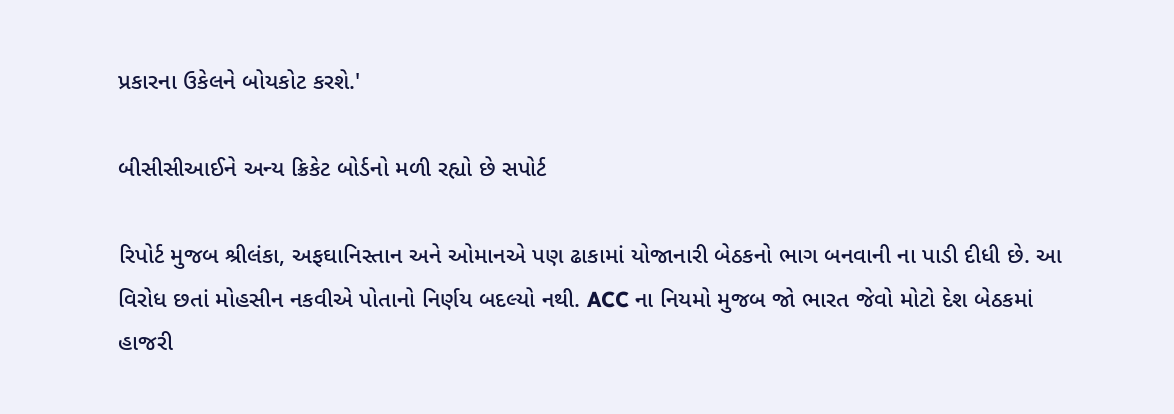પ્રકારના ઉકેલને બોયકોટ કરશે.'

બીસીસીઆઈને અન્ય ક્રિકેટ બોર્ડનો મળી રહ્યો છે સપોર્ટ

રિપોર્ટ મુજબ શ્રીલંકા, અફઘાનિસ્તાન અને ઓમાનએ પણ ઢાકામાં યોજાનારી બેઠકનો ભાગ બનવાની ના પાડી દીધી છે. આ વિરોધ છતાં મોહસીન નકવીએ પોતાનો નિર્ણય બદલ્યો નથી. ACC ના નિયમો મુજબ જો ભારત જેવો મોટો દેશ બેઠકમાં હાજરી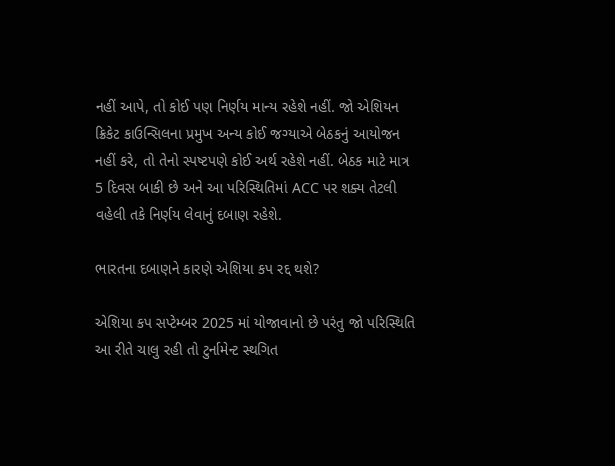નહીં આપે, તો કોઈ પણ નિર્ણય માન્ય રહેશે નહીં. જો એશિયન ક્રિકેટ કાઉન્સિલના પ્રમુખ અન્ય કોઈ જગ્યાએ બેઠકનું આયોજન નહીં કરે, તો તેનો સ્પષ્ટપણે કોઈ અર્થ રહેશે નહીં. બેઠક માટે માત્ર 5 દિવસ બાકી છે અને આ પરિસ્થિતિમાં ACC પર શક્ય તેટલી વહેલી તકે નિર્ણય લેવાનું દબાણ રહેશે.

ભારતના દબાણને કારણે એશિયા કપ રદ્દ થશે?

એશિયા કપ સપ્ટેમ્બર 2025 માં યોજાવાનો છે પરંતુ જો પરિસ્થિતિ આ રીતે ચાલુ રહી તો ટુર્નામેન્ટ સ્થગિત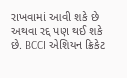રાખવામાં આવી શકે છે અથવા રદ્દ પણ થઈ શકે છે. BCCI એશિયન ક્રિકેટ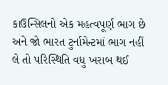કાઉન્સિલનો એક મહત્વપૂર્ણ ભાગ છે અને જો ભારત ટુર્નામેન્ટમાં ભાગ નહીં લે તો પરિસ્થિતિ વધુ ખરાબ થઈ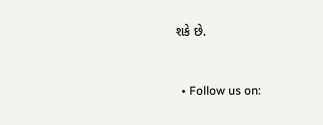શકે છે.


  • Follow us on: